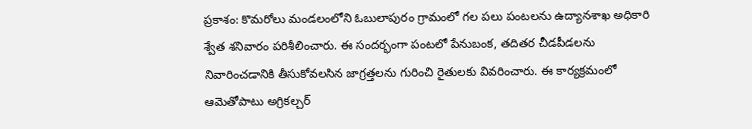ప్రకాశం: కొమరోలు మండలంలోని ఓబులాపురం గ్రామంలో గల పలు పంటలను ఉద్యానశాఖ అధికారి శ్వేత శనివారం పరిశీలించారు. ఈ సందర్భంగా పంటలో పేనుబంక, తదితర చీడపీడలను నివారించడానికి తీసుకోవలసిన జాగ్రత్తలను గురించి రైతులకు వివరించారు. ఈ కార్యక్రమంలో ఆమెతోపాటు అగ్రికల్చర్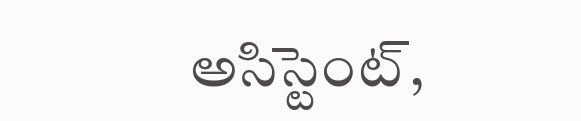అసిస్టెంట్,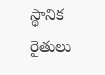స్థానిక రైతులు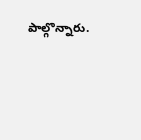పాల్గొన్నారు.